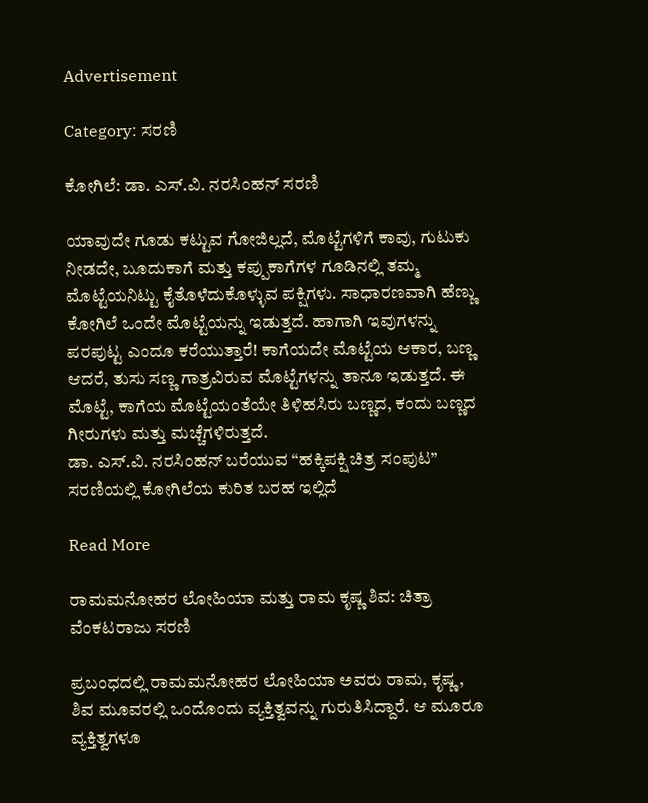Advertisement

Category: ಸರಣಿ

ಕೋಗಿಲೆ: ಡಾ. ಎಸ್.ವಿ. ನರಸಿಂಹನ್‌‌ ಸರಣಿ

ಯಾವುದೇ ಗೂಡು ಕಟ್ಟುವ ಗೋಜಿಲ್ಲದೆ, ಮೊಟ್ಟೆಗಳಿಗೆ ಕಾವು, ಗುಟುಕು ನೀಡದೇ, ಬೂದುಕಾಗೆ ಮತ್ತು ಕಪ್ಪುಕಾಗೆಗಳ ಗೂಡಿನಲ್ಲಿ ತಮ್ಮ ಮೊಟ್ಟೆಯನಿಟ್ಟು ಕೈತೊಳೆದುಕೊಳ್ಳುವ ಪಕ್ಷಿಗಳು. ಸಾಧಾರಣವಾಗಿ ಹೆಣ್ಣು ಕೋಗಿಲೆ ಒಂದೇ ಮೊಟ್ಟೆಯನ್ನು ಇಡುತ್ತದೆ. ಹಾಗಾಗಿ ಇವುಗಳನ್ನು ಪರಪುಟ್ಟ ಎಂದೂ ಕರೆಯುತ್ತಾರೆ! ಕಾಗೆಯದೇ ಮೊಟ್ಟೆಯ ಆಕಾರ, ಬಣ್ಣ ಆದರೆ, ತುಸು ಸಣ್ಣ ಗಾತ್ರವಿರುವ ಮೊಟ್ಟೆಗಳನ್ನು ತಾನೂ ಇಡುತ್ತದೆ. ಈ ಮೊಟ್ಟೆ, ಕಾಗೆಯ ಮೊಟ್ಟೆಯಂತೆಯೇ ತಿಳಿಹಸಿರು ಬಣ್ಣದ, ಕಂದು ಬಣ್ಣದ ಗೀರುಗಳು ಮತ್ತು ಮಚ್ಚೆಗಳಿರುತ್ತದೆ.
ಡಾ. ಎಸ್.ವಿ. ನರಸಿಂಹನ್‌ ಬರೆಯುವ “ಹಕ್ಕಿಪಕ್ಷಿ ಚಿತ್ರ ಸಂಪುಟ” ಸರಣಿಯಲ್ಲಿ ಕೋಗಿಲೆಯ ಕುರಿತ ಬರಹ ಇಲ್ಲಿದೆ

Read More

ರಾಮಮನೋಹರ ಲೋಹಿಯಾ ಮತ್ತು ರಾಮ ಕೃಷ್ಣ ಶಿವ: ಚಿತ್ರಾ ವೆಂಕಟರಾಜು ಸರಣಿ

ಪ್ರಬಂಧದಲ್ಲಿ ರಾಮಮನೋಹರ ಲೋಹಿಯಾ ಅವರು ರಾಮ, ಕೃಷ್ಣ, ಶಿವ ಮೂವರಲ್ಲಿ ಒಂದೊಂದು ವ್ಯಕ್ತಿತ್ವವನ್ನು ಗುರುತಿಸಿದ್ದಾರೆ. ಆ ಮೂರೂ ವ್ಯಕ್ತಿತ್ವಗಳೂ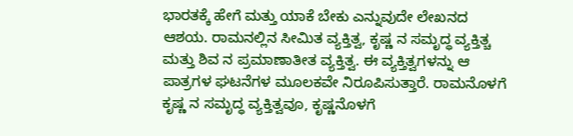ಭಾರತಕ್ಕೆ ಹೇಗೆ ಮತ್ತು ಯಾಕೆ ಬೇಕು ಎನ್ನುವುದೇ ಲೇಖನದ ಆಶಯ. ರಾಮನಲ್ಲಿನ ಸೀಮಿತ ವ್ಯಕ್ತಿತ್ವ, ಕೃಷ್ಣ ನ ಸಮೃದ್ಧ ವ್ಯಕ್ತಿತ್ಚ ಮತ್ತು ಶಿವ ನ ಪ್ರಮಾಣಾತೀತ ವ್ಯಕ್ತಿತ್ವ. ಈ ವ್ಯಕ್ತಿತ್ವಗಳನ್ನು ಆ ಪಾತ್ರಗಳ ಘಟನೆಗಳ ಮೂಲಕವೇ ನಿರೂಪಿಸುತ್ತಾರೆ. ರಾಮನೊಳಗೆ ಕೃಷ್ಣ ನ ಸಮೃದ್ಧ ವ್ಯಕ್ತಿತ್ವವೂ, ಕೃಷ್ಣನೊಳಗೆ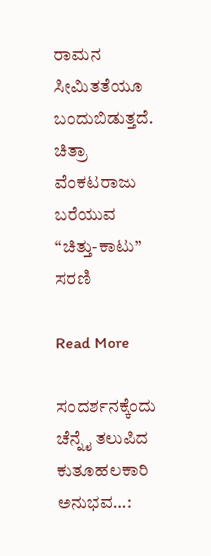ರಾಮನ ಸೀಮಿತತೆಯೂ ಬಂದುಬಿಡುತ್ತದೆ.
ಚಿತ್ರಾ ವೆಂಕಟರಾಜು ಬರೆಯುವ “ಚಿತ್ತು-ಕಾಟು” ಸರಣಿ

Read More

ಸಂದರ್ಶನಕ್ಕೆಂದು ಚೆನ್ನೈ ತಲುಪಿದ ಕುತೂಹಲಕಾರಿ ಅನುಭವ…: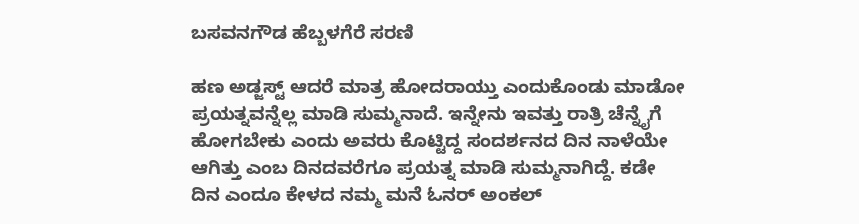ಬಸವನಗೌಡ ಹೆಬ್ಬಳಗೆರೆ ಸರಣಿ

ಹಣ ಅಡ್ಜಸ್ಟ್ ಆದರೆ ಮಾತ್ರ ಹೋದರಾಯ್ತು ಎಂದುಕೊಂಡು ಮಾಡೋ ಪ್ರಯತ್ನವನ್ನೆಲ್ಲ ಮಾಡಿ ಸುಮ್ಮನಾದೆ. ಇನ್ನೇನು ಇವತ್ತು ರಾತ್ರಿ ಚೆನ್ನೈಗೆ ಹೋಗಬೇಕು ಎಂದು ಅವರು ಕೊಟ್ಟಿದ್ದ ಸಂದರ್ಶನದ ದಿನ ನಾಳೆಯೇ ಆಗಿತ್ತು ಎಂಬ ದಿನದವರೆಗೂ ಪ್ರಯತ್ನ ಮಾಡಿ ಸುಮ್ಮನಾಗಿದ್ದೆ. ಕಡೇ ದಿನ ಎಂದೂ ಕೇಳದ ನಮ್ಮ ಮನೆ ಓನರ್ ಅಂಕಲ್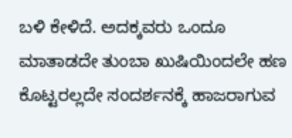ಬಳಿ ಕೇಳಿದೆ. ಅದಕ್ಕವರು ಒಂದೂ ಮಾತಾಡದೇ ತುಂಬಾ ಖುಷಿಯಿಂದಲೇ ಹಣ ಕೊಟ್ಟರಲ್ಲದೇ ಸಂದರ್ಶನಕ್ಕೆ ಹಾಜರಾಗುವ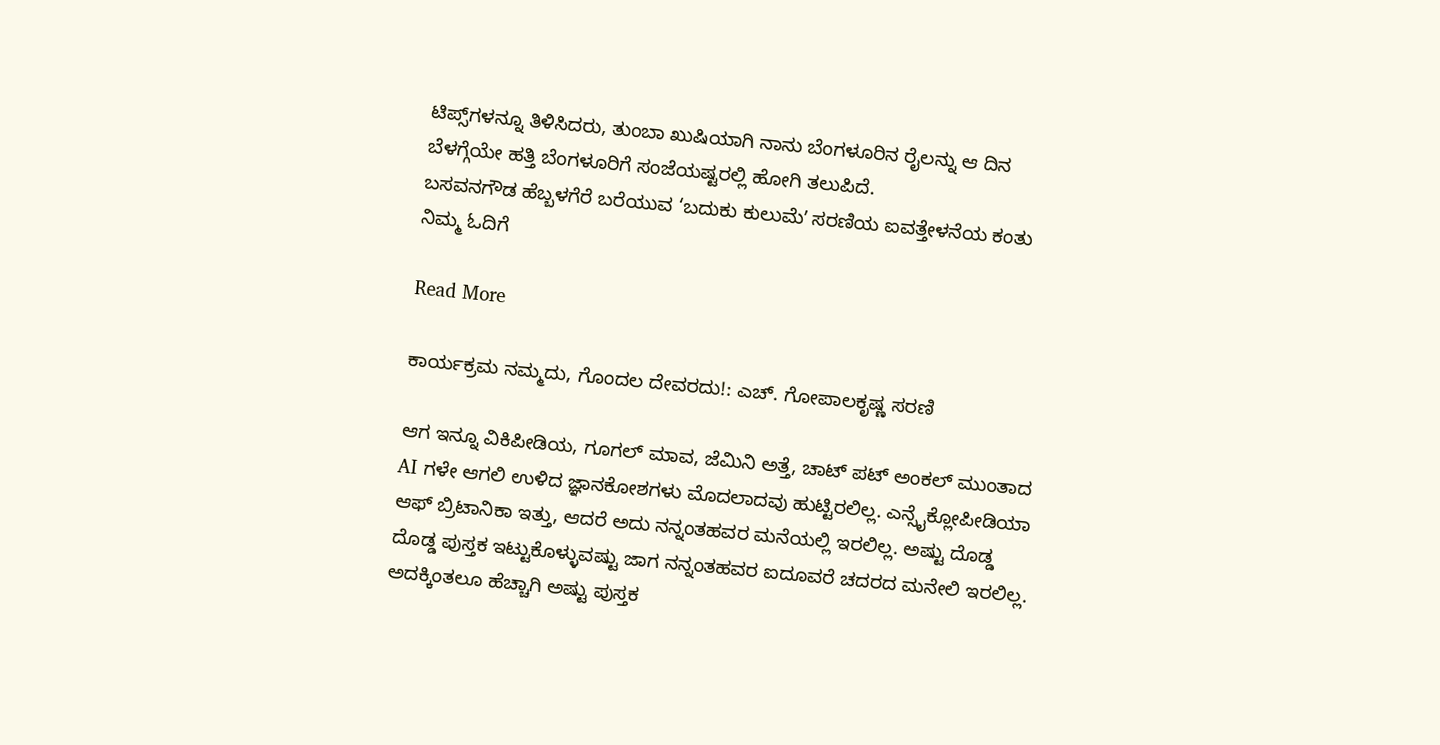ಟಿಪ್ಸ್‌ಗಳನ್ನೂ ತಿಳಿಸಿದರು, ತುಂಬಾ ಖುಷಿಯಾಗಿ ನಾನು ಬೆಂಗಳೂರಿನ ರೈಲನ್ನು ಆ ದಿನ ಬೆಳಗ್ಗೆಯೇ ಹತ್ತಿ ಬೆಂಗಳೂರಿಗೆ ಸಂಜೆಯಷ್ಟರಲ್ಲಿ ಹೋಗಿ ತಲುಪಿದೆ.
ಬಸವನಗೌಡ ಹೆಬ್ಬಳಗೆರೆ ಬರೆಯುವ ‘ಬದುಕು ಕುಲುಮೆʼ ಸರಣಿಯ ಐವತ್ತೇಳನೆಯ ಕಂತು ನಿಮ್ಮ ಓದಿಗೆ

Read More

ಕಾರ್ಯಕ್ರಮ ನಮ್ಮದು, ಗೊಂದಲ ದೇವರದು!: ಎಚ್. ಗೋಪಾಲಕೃಷ್ಣ ಸರಣಿ

ಆಗ ಇನ್ನೂ ವಿಕಿಪೀಡಿಯ, ಗೂಗಲ್ ಮಾವ, ಜೆಮಿನಿ ಅತ್ತೆ, ಚಾಟ್ ಪಟ್ ಅಂಕಲ್ ಮುಂತಾದ AI ಗಳೇ ಆಗಲಿ ಉಳಿದ ಜ್ಞಾನಕೋಶಗಳು ಮೊದಲಾದವು ಹುಟ್ಟಿರಲಿಲ್ಲ. ಎನ್ಸೈಕ್ಲೋಪೀಡಿಯಾ ಆಫ್ ಬ್ರಿಟಾನಿಕಾ ಇತ್ತು, ಆದರೆ ಅದು ನನ್ನಂತಹವರ ಮನೆಯಲ್ಲಿ ಇರಲಿಲ್ಲ. ಅಷ್ಟು ದೊಡ್ಡ ದೊಡ್ಡ ಪುಸ್ತಕ ಇಟ್ಟುಕೊಳ್ಳುವಷ್ಟು ಜಾಗ ನನ್ನಂತಹವರ ಐದೂವರೆ ಚದರದ ಮನೇಲಿ ಇರಲಿಲ್ಲ. ಅದಕ್ಕಿಂತಲೂ ಹೆಚ್ಚಾಗಿ ಅಷ್ಟು ಪುಸ್ತಕ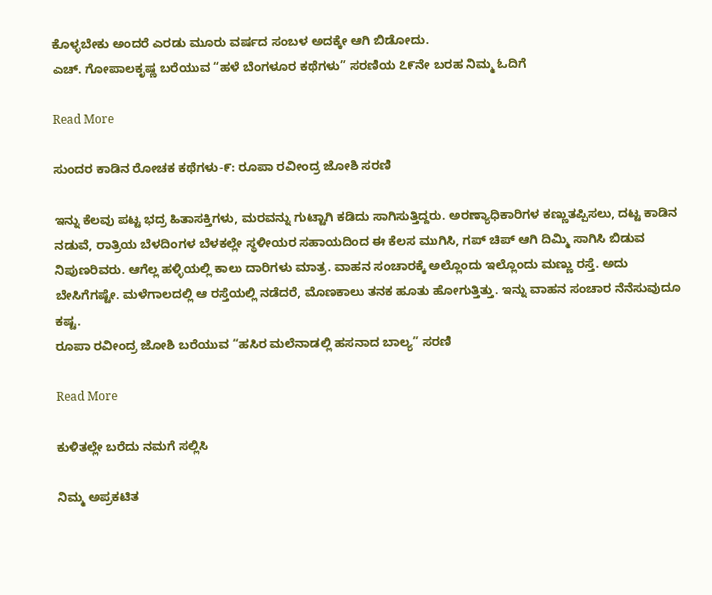ಕೊಳ್ಳಬೇಕು ಅಂದರೆ ಎರಡು ಮೂರು ವರ್ಷದ ಸಂಬಳ ಅದಕ್ಕೇ ಆಗಿ ಬಿಡೋದು.
ಎಚ್. ಗೋಪಾಲಕೃಷ್ಣ ಬರೆಯುವ “ಹಳೆ ಬೆಂಗಳೂರ ಕಥೆಗಳು” ಸರಣಿಯ ೭೯ನೇ ಬರಹ ನಿಮ್ಮ ಓದಿಗೆ

Read More

ಸುಂದರ ಕಾಡಿನ ರೋಚಕ ಕಥೆಗಳು-೯: ರೂಪಾ ರವೀಂದ್ರ ಜೋಶಿ ಸರಣಿ

ಇನ್ನು ಕೆಲವು ಪಟ್ಟ ಭದ್ರ ಹಿತಾಸಕ್ತಿಗಳು, ಮರವನ್ನು ಗುಟ್ಟಾಗಿ ಕಡಿದು ಸಾಗಿಸುತ್ತಿದ್ದರು. ಅರಣ್ಯಾಧಿಕಾರಿಗಳ ಕಣ್ಣುತಪ್ಪಿಸಲು, ದಟ್ಟ ಕಾಡಿನ ನಡುವೆ, ರಾತ್ರಿಯ ಬೆಳದಿಂಗಳ ಬೆಳಕಲ್ಲೇ ಸ್ಥಳೀಯರ ಸಹಾಯದಿಂದ ಈ ಕೆಲಸ ಮುಗಿಸಿ, ಗಪ್ ಚಿಪ್ ಆಗಿ ದಿಮ್ಮಿ ಸಾಗಿಸಿ ಬಿಡುವ ನಿಪುಣರಿವರು. ಆಗೆಲ್ಲ ಹಳ್ಳಿಯಲ್ಲಿ ಕಾಲು ದಾರಿಗಳು ಮಾತ್ರ. ವಾಹನ ಸಂಚಾರಕ್ಕೆ ಅಲ್ಲೊಂದು ಇಲ್ಲೊಂದು ಮಣ್ಣು ರಸ್ತೆ. ಅದು ಬೇಸಿಗೆಗಷ್ಟೇ. ಮಳೆಗಾಲದಲ್ಲಿ ಆ ರಸ್ತೆಯಲ್ಲಿ ನಡೆದರೆ, ಮೊಣಕಾಲು ತನಕ ಹೂತು ಹೋಗುತ್ತಿತ್ತು. ಇನ್ನು ವಾಹನ ಸಂಚಾರ ನೆನೆಸುವುದೂ ಕಷ್ಟ.
ರೂಪಾ ರವೀಂದ್ರ ಜೋಶಿ ಬರೆಯುವ “ಹಸಿರ ಮಲೆನಾಡಲ್ಲಿ ಹಸನಾದ ಬಾಲ್ಯ” ಸರಣಿ

Read More

ಕುಳಿತಲ್ಲೇ ಬರೆದು ನಮಗೆ ಸಲ್ಲಿಸಿ

ನಿಮ್ಮ ಅಪ್ರಕಟಿತ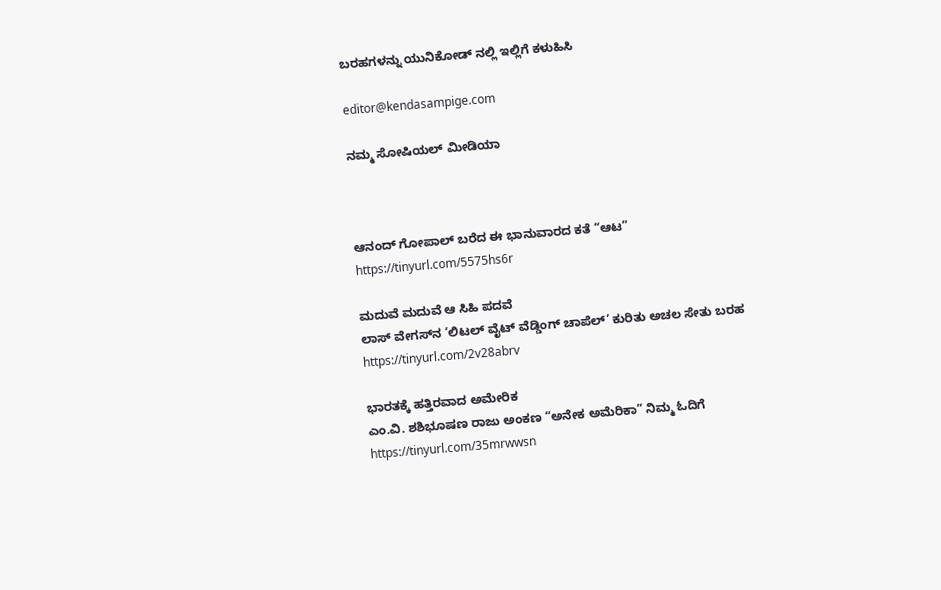ಬರಹಗಳನ್ನು ಯುನಿಕೋಡ್ ನಲ್ಲಿ ಇಲ್ಲಿಗೆ ಕಳುಹಿಸಿ

editor@kendasampige.com

ನಮ್ಮ ಸೋಷಿಯಲ್‌ ಮೀಡಿಯಾ



ಆನಂದ್‌ ಗೋಪಾಲ್‌ ಬರೆದ ಈ ಭಾನುವಾರದ ಕತೆ “ಆಟ”
https://tinyurl.com/5575hs6r

ಮದುವೆ ಮದುವೆ ಆ ಸಿಹಿ ಪದವೆ
ಲಾಸ್‌ ವೇಗಸ್‌ನ ‘ಲಿಟಲ್ ವೈಟ್ ವೆಡ್ಡಿಂಗ್ ಚಾಪೆಲ್’ ಕುರಿತು ಅಚಲ ಸೇತು ಬರಹ
https://tinyurl.com/2v28abrv

ಭಾರತಕ್ಕೆ ಹತ್ತಿರವಾದ ಅಮೇರಿಕ
ಎಂ.ವಿ. ಶಶಿಭೂಷಣ ರಾಜು ಅಂಕಣ “ಅನೇಕ ಅಮೆರಿಕಾ” ನಿಮ್ಮ ಓದಿಗೆ
https://tinyurl.com/35mrwwsn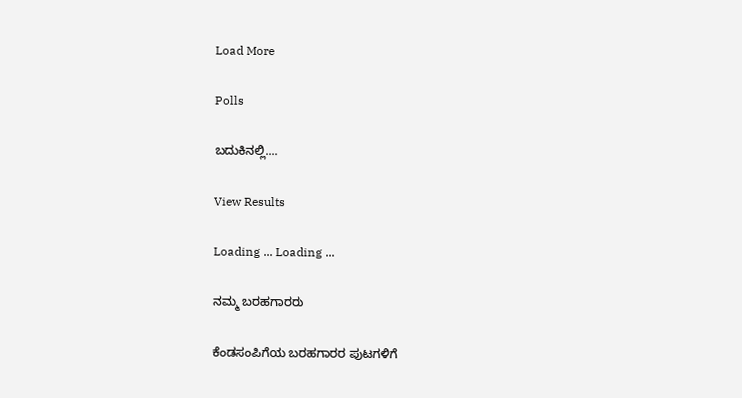Load More

Polls

ಬದುಕಿನಲ್ಲಿ....

View Results

Loading ... Loading ...

ನಮ್ಮ ಬರಹಗಾರರು

ಕೆಂಡಸಂಪಿಗೆಯ ಬರಹಗಾರರ ಪುಟಗಳಿಗೆ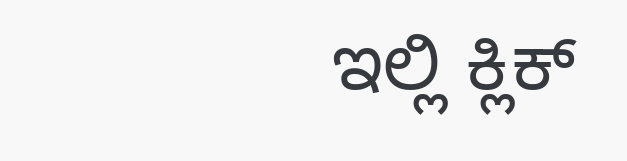ಇಲ್ಲಿ ಕ್ಲಿಕ್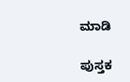ಮಾಡಿ

ಪುಸ್ತಕ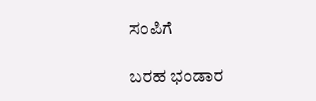ಸಂಪಿಗೆ

ಬರಹ ಭಂಡಾರ